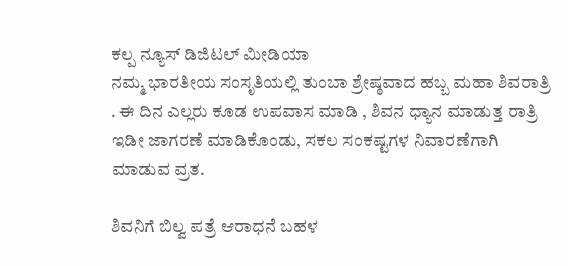ಕಲ್ಪ ನ್ಯೂಸ್ ಡಿಜಿಟಲ್ ಮೀಡಿಯಾ
ನಮ್ಮ ಭಾರತೀಯ ಸಂಸೃತಿಯಲ್ಲಿ ತುಂಬಾ ಶ್ರೇಷ್ಠವಾದ ಹಬ್ಬ ಮಹಾ ಶಿವರಾತ್ರಿ . ಈ ದಿನ ಎಲ್ಲರು ಕೂಡ ಉಪವಾಸ ಮಾಡಿ , ಶಿವನ ಧ್ಯಾನ ಮಾಡುತ್ತ ರಾತ್ರಿ ಇಡೀ ಜಾಗರಣೆ ಮಾಡಿಕೊಂಡು, ಸಕಲ ಸಂಕಷ್ಟಗಳ ನಿವಾರಣೆಗಾಗಿ ಮಾಡುವ ವ್ರತ.

ಶಿವನಿಗೆ ಬಿಲ್ವ ಪತ್ರೆ ಆರಾಧನೆ ಬಹಳ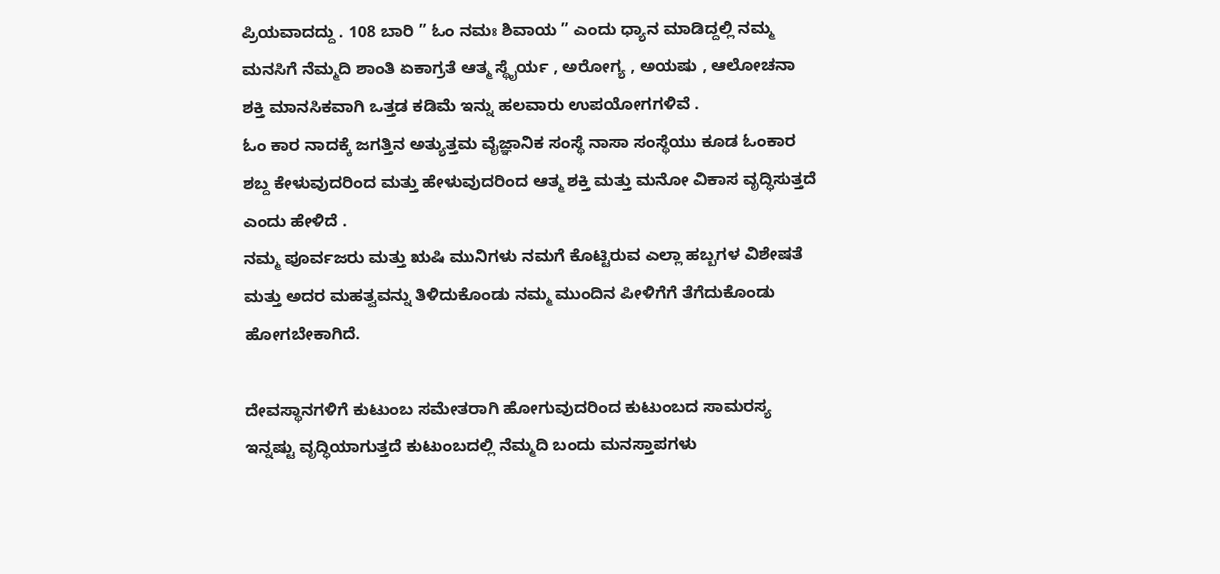ಪ್ರಿಯವಾದದ್ದು . 108 ಬಾರಿ ” ಓಂ ನಮಃ ಶಿವಾಯ ” ಎಂದು ಧ್ಯಾನ ಮಾಡಿದ್ದಲ್ಲಿ ನಮ್ಮ ಮನಸಿಗೆ ನೆಮ್ಮದಿ ಶಾಂತಿ ಏಕಾಗ್ರತೆ ಆತ್ಮ ಸ್ಥೈರ್ಯ , ಅರೋಗ್ಯ , ಅಯಷು , ಆಲೋಚನಾ ಶಕ್ತಿ ಮಾನಸಿಕವಾಗಿ ಒತ್ತಡ ಕಡಿಮೆ ಇನ್ನು ಹಲವಾರು ಉಪಯೋಗಗಳಿವೆ .
ಓಂ ಕಾರ ನಾದಕ್ಕೆ ಜಗತ್ತಿನ ಅತ್ಯುತ್ತಮ ವೈಜ್ಞಾನಿಕ ಸಂಸ್ಥೆ ನಾಸಾ ಸಂಸ್ಥೆಯು ಕೂಡ ಓಂಕಾರ ಶಬ್ದ ಕೇಳುವುದರಿಂದ ಮತ್ತು ಹೇಳುವುದರಿಂದ ಆತ್ಮ ಶಕ್ತಿ ಮತ್ತು ಮನೋ ವಿಕಾಸ ವೃದ್ಧಿಸುತ್ತದೆ ಎಂದು ಹೇಳಿದೆ .
ನಮ್ಮ ಪೂರ್ವಜರು ಮತ್ತು ಋಷಿ ಮುನಿಗಳು ನಮಗೆ ಕೊಟ್ಟಿರುವ ಎಲ್ಲಾ ಹಬ್ಬಗಳ ವಿಶೇಷತೆ ಮತ್ತು ಅದರ ಮಹತ್ವವನ್ನು ತಿಳಿದುಕೊಂಡು ನಮ್ಮ ಮುಂದಿನ ಪೀಳಿಗೆಗೆ ತೆಗೆದುಕೊಂಡು ಹೋಗಬೇಕಾಗಿದೆ.

ದೇವಸ್ಥಾನಗಳಿಗೆ ಕುಟುಂಬ ಸಮೇತರಾಗಿ ಹೋಗುವುದರಿಂದ ಕುಟುಂಬದ ಸಾಮರಸ್ಯ ಇನ್ನಷ್ಟು ವೃದ್ಧಿಯಾಗುತ್ತದೆ ಕುಟುಂಬದಲ್ಲಿ ನೆಮ್ಮದಿ ಬಂದು ಮನಸ್ತಾಪಗಳು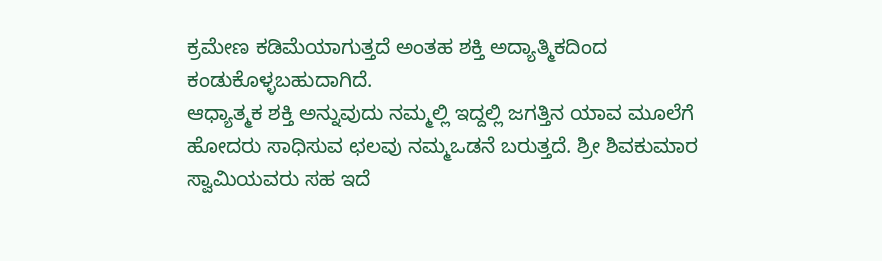ಕ್ರಮೇಣ ಕಡಿಮೆಯಾಗುತ್ತದೆ ಅಂತಹ ಶಕ್ತಿ ಅದ್ಯಾತ್ಮಿಕದಿಂದ ಕಂಡುಕೊಳ್ಳಬಹುದಾಗಿದೆ.
ಆಧ್ಯಾತ್ಮಕ ಶಕ್ತಿ ಅನ್ನುವುದು ನಮ್ಮಲ್ಲಿ ಇದ್ದಲ್ಲಿ ಜಗತ್ತಿನ ಯಾವ ಮೂಲೆಗೆ ಹೋದರು ಸಾಧಿಸುವ ಛಲವು ನಮ್ಮಒಡನೆ ಬರುತ್ತದೆ. ಶ್ರೀ ಶಿವಕುಮಾರ ಸ್ವಾಮಿಯವರು ಸಹ ಇದೆ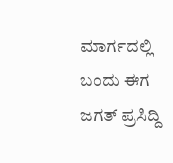ಮಾರ್ಗದಲ್ಲಿ ಬಂದು ಈಗ ಜಗತ್ ಪ್ರಸಿದ್ದಿ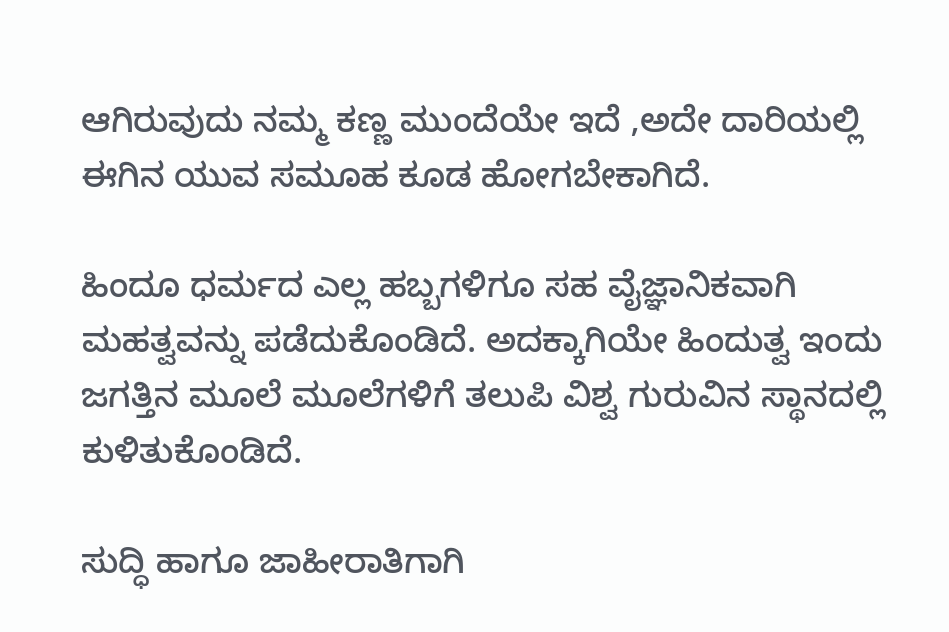ಆಗಿರುವುದು ನಮ್ಮ ಕಣ್ಣ ಮುಂದೆಯೇ ಇದೆ ,ಅದೇ ದಾರಿಯಲ್ಲಿ ಈಗಿನ ಯುವ ಸಮೂಹ ಕೂಡ ಹೋಗಬೇಕಾಗಿದೆ.

ಹಿಂದೂ ಧರ್ಮದ ಎಲ್ಲ ಹಬ್ಬಗಳಿಗೂ ಸಹ ವೈಜ್ಞಾನಿಕವಾಗಿ ಮಹತ್ವವನ್ನು ಪಡೆದುಕೊಂಡಿದೆ. ಅದಕ್ಕಾಗಿಯೇ ಹಿಂದುತ್ವ ಇಂದು ಜಗತ್ತಿನ ಮೂಲೆ ಮೂಲೆಗಳಿಗೆ ತಲುಪಿ ವಿಶ್ವ ಗುರುವಿನ ಸ್ಥಾನದಲ್ಲಿ ಕುಳಿತುಕೊಂಡಿದೆ.

ಸುದ್ಧಿ ಹಾಗೂ ಜಾಹೀರಾತಿಗಾಗಿ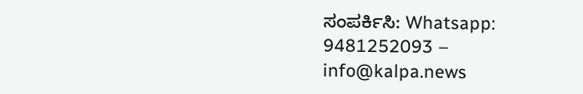ಸಂಪರ್ಕಿಸಿ: Whatsapp: 9481252093 – info@kalpa.news